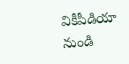వికీపీడియా నుండి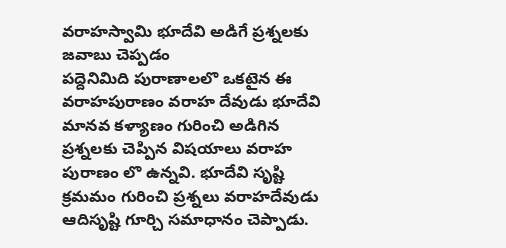వరాహస్వామి భూదేవి అడిగే ప్రశ్నలకు జవాబు చెప్పడం
పద్దెనిమిది పురాణాలలొ ఒకటైన ఈ వరాహపురాణం వరాహ దేవుడు భూదేవి మానవ కళ్యాణం గురించి అడిగిన ప్రశ్నలకు చెప్పిన విషయాలు వరాహ పురాణం లొ ఉన్నవి. భూదేవి సృష్టి క్రమమం గురించి ప్రశ్నలు వరాహదేవుడు ఆదిసృష్టి గూర్చి సమాధానం చెప్పాడు.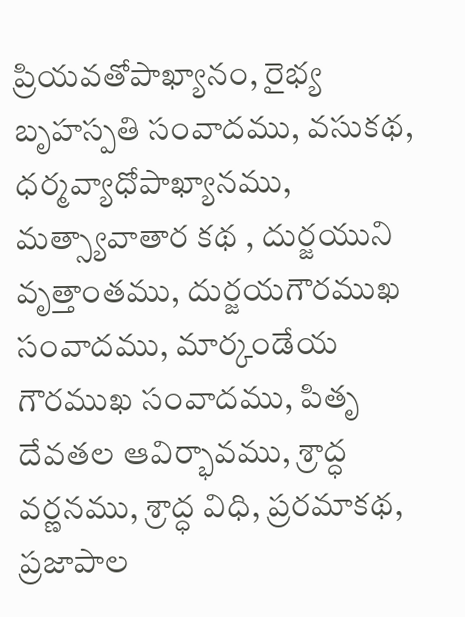ప్రియవతోపాఖ్యానం, రైభ్య బృహస్పతి సంవాదము, వసుకథ, ధర్మవ్యాధోపాఖ్యానము, మత్స్యావాతార కథ , దుర్జయుని వృత్తాంతము, దుర్జయగౌరముఖ సంవాదము, మార్కండేయ గౌరముఖ సంవాదము, పితృ దేవతల ఆవిర్భావము, శ్రాద్ధ వర్ణనము, శ్రాద్ధ విధి, ప్రరమాకథ, ప్రజాపాల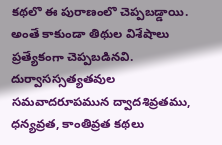కథలొ ఈ పురాణంలొ చెప్పబడ్డాయి. అంతే కాకుండా తిథుల విశేషాలు ప్రత్యేకంగా చెప్పబడినవి. దుర్వాసస్సత్యతవుల సమవాదరూపమున ద్వాదశివ్రతము, ధన్యవ్రత, కాంతివ్రత కథలు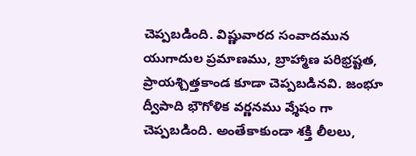చెప్పబడింది. విష్ణువారద సంవాదమున యుగాదుల ప్రమాణము, బ్రాహ్మాణ పరిభ్రష్టత, ప్రాయశ్చిత్తకాండ కూడా చెప్పబడినవి. జంభూ ద్వీపాది భౌగోళిక వర్ణనము వ్శేషం గా చెప్పబడింది. అంతేకాకుండా శక్తి లీలలు,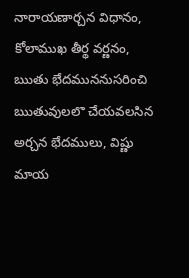నారాయణార్చన విధానం, కోలాముఖ తీర్థ వర్ణనం, ఋతు భేదముననుసరించి ఋతువులలొ చేయవలసిన అర్చన భేదములు, విష్ణు మాయ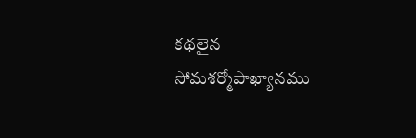కథలైన సోమశర్మోపాఖ్యానము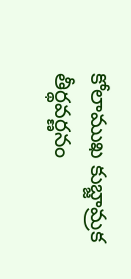కోలాముఖ కుబ్జామ్రక తీర్థవర్ణనం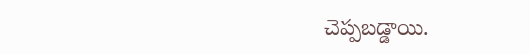చెప్పబడ్డాయి.